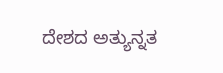ದೇಶದ ಅತ್ಯುನ್ನತ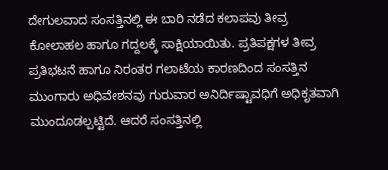ದೇಗುಲವಾದ ಸಂಸತ್ತಿನಲ್ಲಿ ಈ ಬಾರಿ ನಡೆದ ಕಲಾಪವು ತೀವ್ರ ಕೋಲಾಹಲ ಹಾಗೂ ಗದ್ದಲಕ್ಕೆ ಸಾಕ್ಷಿಯಾಯಿತು. ಪ್ರತಿಪಕ್ಷಗಳ ತೀವ್ರ ಪ್ರತಿಭಟನೆ ಹಾಗೂ ನಿರಂತರ ಗಲಾಟೆಯ ಕಾರಣದಿಂದ ಸಂಸತ್ತಿನ ಮುಂಗಾರು ಅಧಿವೇಶನವು ಗುರುವಾರ ಅನಿರ್ದಿಷ್ಟಾವಧಿಗೆ ಅಧಿಕೃತವಾಗಿ ಮುಂದೂಡಲ್ಪಟ್ಟಿದೆ. ಆದರೆ ಸಂಸತ್ತಿನಲ್ಲಿ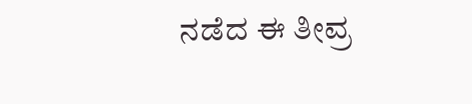ನಡೆದ ಈ ತೀವ್ರ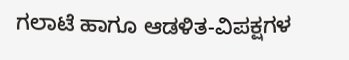ಗಲಾಟೆ ಹಾಗೂ ಆಡಳಿತ-ವಿಪಕ್ಷಗಳ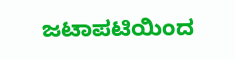ಜಟಾಪಟಿಯಿಂದ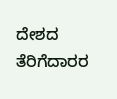ದೇಶದ ತೆರಿಗೆದಾರರ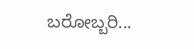ಬರೋಬ್ಬರಿ...